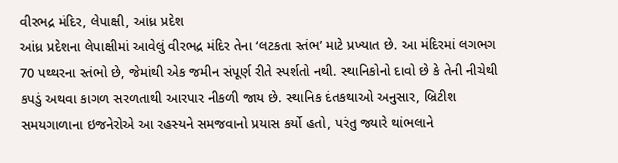વીરભદ્ર મંદિર, લેપાક્ષી, આંધ્ર પ્રદેશ
આંધ્ર પ્રદેશના લેપાક્ષીમાં આવેલું વીરભદ્ર મંદિર તેના ‘લટકતા સ્તંભ’ માટે પ્રખ્યાત છે. આ મંદિરમાં લગભગ 70 પથ્થરના સ્તંભો છે, જેમાંથી એક જમીન સંપૂર્ણ રીતે સ્પર્શતો નથી. સ્થાનિકોનો દાવો છે કે તેની નીચેથી કપડું અથવા કાગળ સરળતાથી આરપાર નીકળી જાય છે. સ્થાનિક દંતકથાઓ અનુસાર, બ્રિટીશ સમયગાળાના ઇજનેરોએ આ રહસ્યને સમજવાનો પ્રયાસ કર્યો હતો, પરંતુ જ્યારે થાંભલાને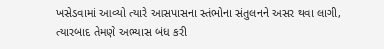ખસેડવામાં આવ્યો ત્યારે આસપાસના સ્તંભોના સંતુલનને અસર થવા લાગી, ત્યારબાદ તેમણે અભ્યાસ બંધ કરી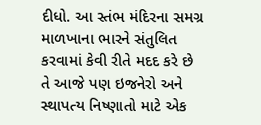દીધો. આ સ્તંભ મંદિરના સમગ્ર માળખાના ભારને સંતુલિત કરવામાં કેવી રીતે મદદ કરે છે તે આજે પણ ઇજનેરો અને સ્થાપત્ય નિષ્ણાતો માટે એક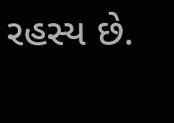રહસ્ય છે.